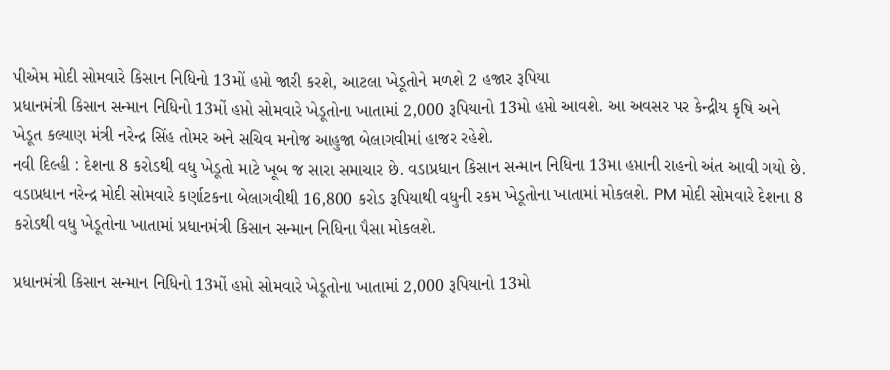પીએમ મોદી સોમવારે કિસાન નિધિનો 13મોં હપ્તો જારી કરશે, આટલા ખેડૂતોને મળશે 2 હજાર રૂપિયા
પ્રધાનમંત્રી કિસાન સન્માન નિધિનો 13મોં હપ્તો સોમવારે ખેડૂતોના ખાતામાં 2,000 રૂપિયાનો 13મો હપ્તો આવશે. આ અવસર પર કેન્દ્રીય કૃષિ અને ખેડૂત કલ્યાણ મંત્રી નરેન્દ્ર સિંહ તોમર અને સચિવ મનોજ આહુજા બેલાગવીમાં હાજર રહેશે.
નવી દિલ્હી : દેશના 8 કરોડથી વધુ ખેડૂતો માટે ખૂબ જ સારા સમાચાર છે. વડાપ્રધાન કિસાન સન્માન નિધિના 13મા હપ્તાની રાહનો અંત આવી ગયો છે. વડાપ્રધાન નરેન્દ્ર મોદી સોમવારે કર્ણાટકના બેલાગવીથી 16,800 કરોડ રૂપિયાથી વધુની રકમ ખેડૂતોના ખાતામાં મોકલશે. PM મોદી સોમવારે દેશના 8 કરોડથી વધુ ખેડૂતોના ખાતામાં પ્રધાનમંત્રી કિસાન સન્માન નિધિના પૈસા મોકલશે.

પ્રધાનમંત્રી કિસાન સન્માન નિધિનો 13મોં હપ્તો સોમવારે ખેડૂતોના ખાતામાં 2,000 રૂપિયાનો 13મો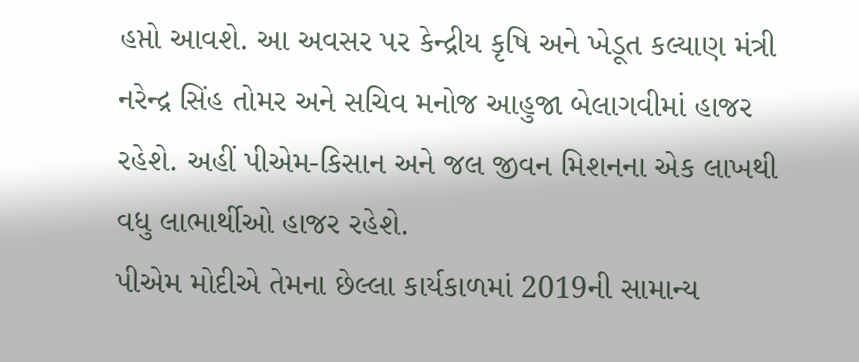હપ્તો આવશે. આ અવસર પર કેન્દ્રીય કૃષિ અને ખેડૂત કલ્યાણ મંત્રી નરેન્દ્ર સિંહ તોમર અને સચિવ મનોજ આહુજા બેલાગવીમાં હાજર રહેશે. અહીં પીએમ-કિસાન અને જલ જીવન મિશનના એક લાખથી વધુ લાભાર્થીઓ હાજર રહેશે.
પીએમ મોદીએ તેમના છેલ્લા કાર્યકાળમાં 2019ની સામાન્ય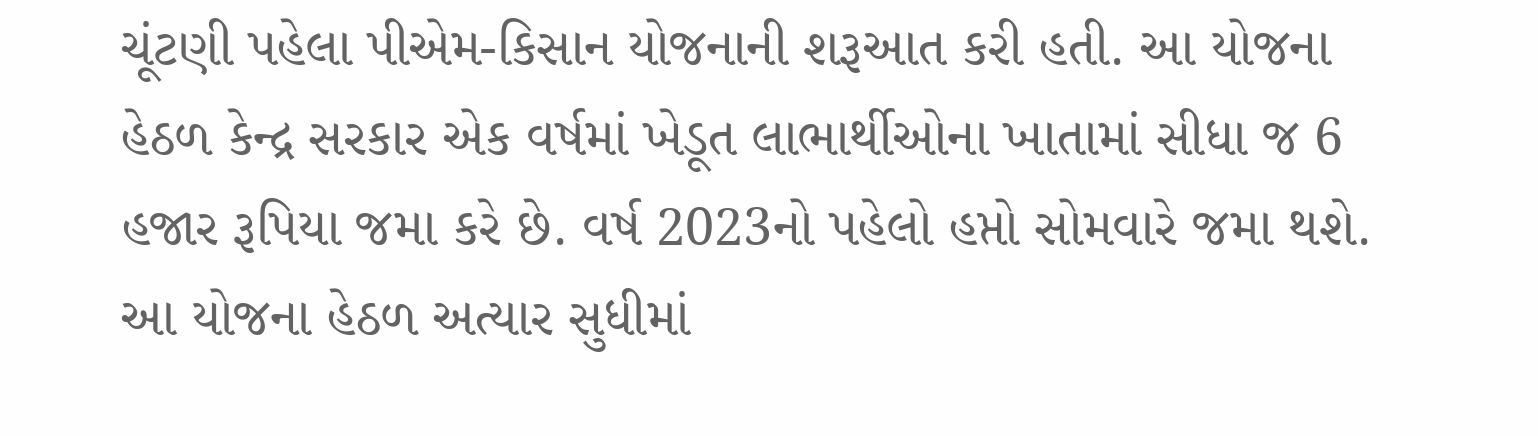ચૂંટણી પહેલા પીએમ-કિસાન યોજનાની શરૂઆત કરી હતી. આ યોજના હેઠળ કેન્દ્ર સરકાર એક વર્ષમાં ખેડૂત લાભાર્થીઓના ખાતામાં સીધા જ 6 હજાર રૂપિયા જમા કરે છે. વર્ષ 2023નો પહેલો હપ્તો સોમવારે જમા થશે.
આ યોજના હેઠળ અત્યાર સુધીમાં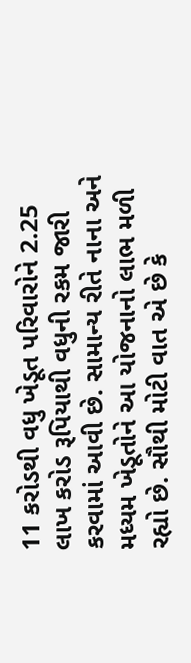11 કરોડથી વધુ ખેડૂત પરિવારોને 2.25 લાખ કરોડ રૂપિયાથી વધુની રકમ જારી કરવામાં આવી છે. સામાન્ય રીતે નાના અને મધ્યમ ખેડૂતોને આ યોજનાનો લાભ મળી રહ્યો છે. સૌથી મોટી વાત એ છે કે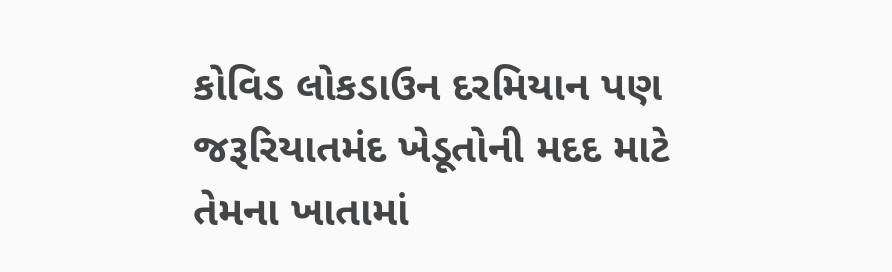કોવિડ લોકડાઉન દરમિયાન પણ જરૂરિયાતમંદ ખેડૂતોની મદદ માટે તેમના ખાતામાં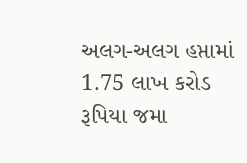અલગ-અલગ હપ્તામાં 1.75 લાખ કરોડ રૂપિયા જમા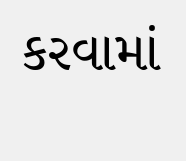કરવામાં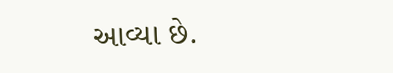આવ્યા છે.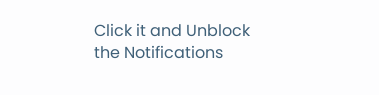Click it and Unblock the Notifications